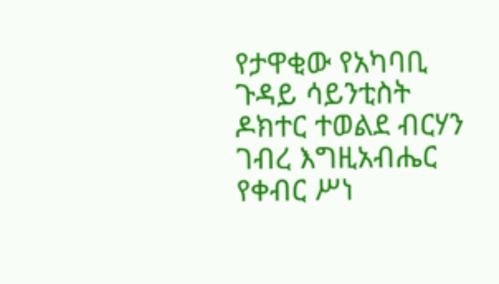የታዋቂው የአካባቢ ጉዳይ ሳይንቲስት ዶክተር ተወልደ ብርሃን ገብረ እግዚአብሔር የቀብር ሥነ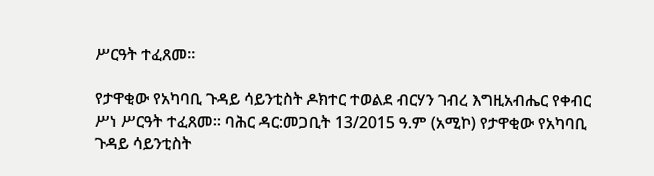ሥርዓት ተፈጸመ።

የታዋቂው የአካባቢ ጉዳይ ሳይንቲስት ዶክተር ተወልደ ብርሃን ገብረ እግዚአብሔር የቀብር ሥነ ሥርዓት ተፈጸመ። ባሕር ዳር:መጋቢት 13/2015 ዓ.ም (አሚኮ) የታዋቂው የአካባቢ ጉዳይ ሳይንቲስት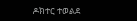ዶክተር ተወልደ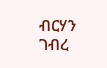ብርሃን ገብረ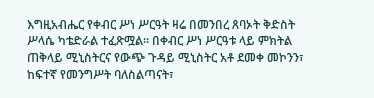እግዚአብሔር የቀብር ሥነ ሥርዓት ዛሬ በመንበረ ጸባኦት ቅድስት ሥላሴ ካቴድራል ተፈጽሟል። በቀብር ሥነ ሥርዓቱ ላይ ምክትል ጠቅላይ ሚኒስትርና የውጭ ጉዳይ ሚኒስትር አቶ ደመቀ መኮንን፣ ከፍተኛ የመንግሥት ባለስልጣናት፣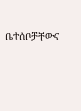ቤተሰቦቻቸውና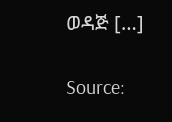ወዳጅ […]

Source: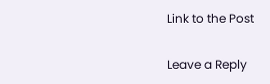Link to the Post

Leave a Reply